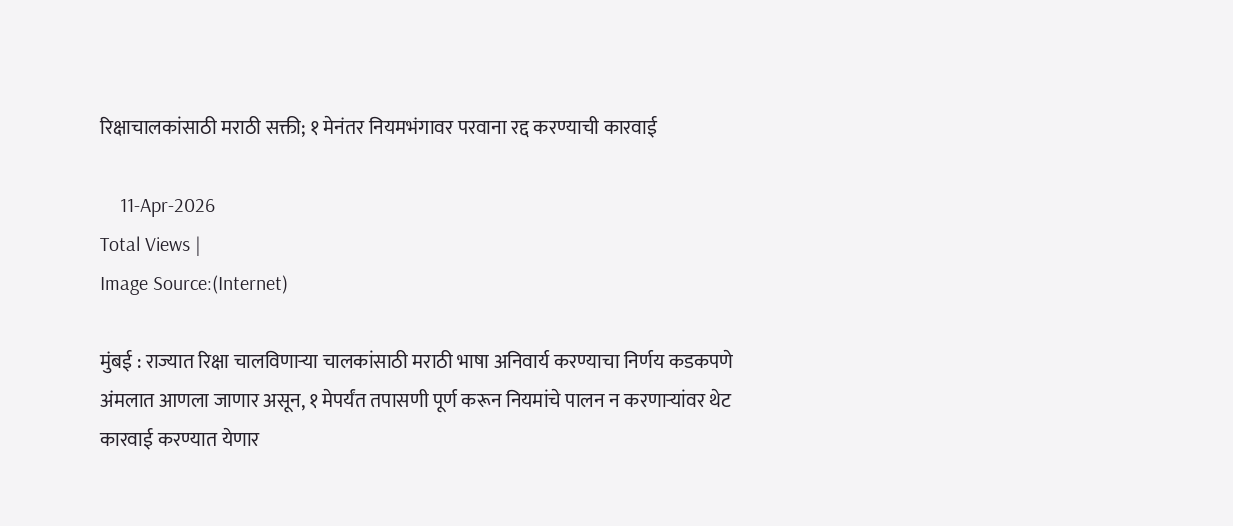रिक्षाचालकांसाठी मराठी सक्ती; १ मेनंतर नियमभंगावर परवाना रद्द करण्याची कारवाई

    11-Apr-2026
Total Views |
Image Source:(Internet)

मुंबई : राज्यात रिक्षा चालविणाऱ्या चालकांसाठी मराठी भाषा अनिवार्य करण्याचा निर्णय कडकपणे अंमलात आणला जाणार असून, १ मेपर्यंत तपासणी पूर्ण करून नियमांचे पालन न करणाऱ्यांवर थेट कारवाई करण्यात येणार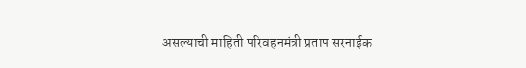असल्याची माहिती परिवहनमंत्री प्रताप सरनाईक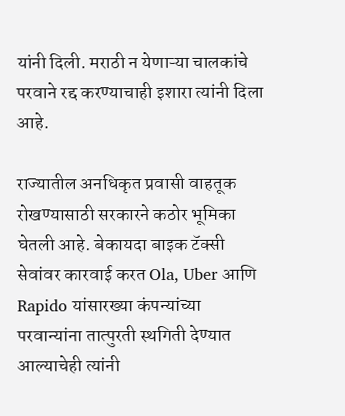यांनी दिली. मराठी न येणाऱ्या चालकांचे परवाने रद्द करण्याचाही इशारा त्यांनी दिला आहे.

राज्यातील अनधिकृत प्रवासी वाहतूक रोखण्यासाठी सरकारने कठोर भूमिका घेतली आहे. बेकायदा बाइक टॅक्सी सेवांवर कारवाई करत Ola, Uber आणि Rapido यांसारख्या कंपन्यांच्या परवान्यांना तात्पुरती स्थगिती देण्यात आल्याचेही त्यांनी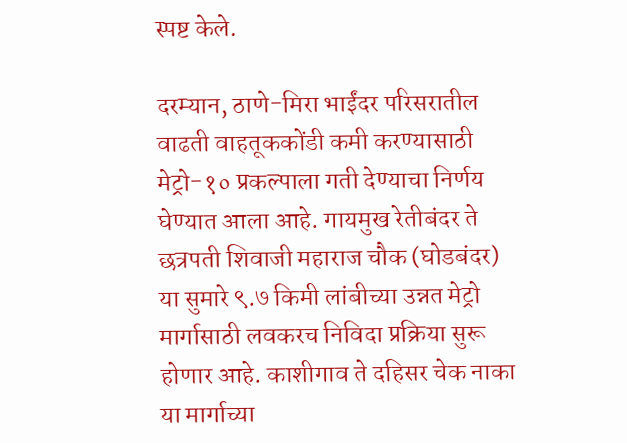स्पष्ट केले.

दरम्यान, ठाणे-मिरा भाईंदर परिसरातील वाढती वाहतूककोंडी कमी करण्यासाठी मेट्रो-१० प्रकल्पाला गती देण्याचा निर्णय घेण्यात आला आहे. गायमुख रेतीबंदर ते छत्रपती शिवाजी महाराज चौक (घोडबंदर) या सुमारे ९.७ किमी लांबीच्या उन्नत मेट्रो मार्गासाठी लवकरच निविदा प्रक्रिया सुरू होणार आहे. काशीगाव ते दहिसर चेक नाका या मार्गाच्या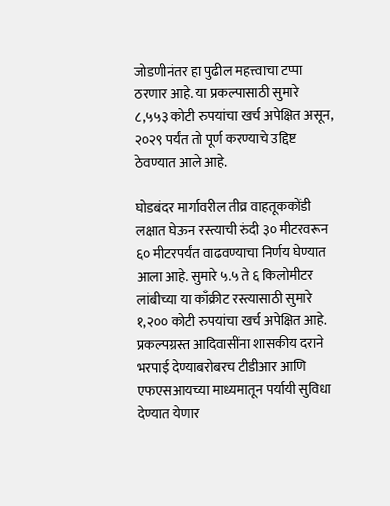जोडणीनंतर हा पुढील महत्त्वाचा टप्पा ठरणार आहे. या प्रकल्पासाठी सुमारे ८,५५३ कोटी रुपयांचा खर्च अपेक्षित असून, २०२९ पर्यंत तो पूर्ण करण्याचे उद्दिष्ट ठेवण्यात आले आहे.

घोडबंदर मार्गावरील तीव्र वाहतूककोंडी लक्षात घेऊन रस्त्याची रुंदी ३० मीटरवरून ६० मीटरपर्यंत वाढवण्याचा निर्णय घेण्यात आला आहे. सुमारे ५.५ ते ६ किलोमीटर लांबीच्या या काँक्रीट रस्त्यासाठी सुमारे १,२०० कोटी रुपयांचा खर्च अपेक्षित आहे. प्रकल्पग्रस्त आदिवासींना शासकीय दराने भरपाई देण्याबरोबरच टीडीआर आणि एफएसआयच्या माध्यमातून पर्यायी सुविधा देण्यात येणार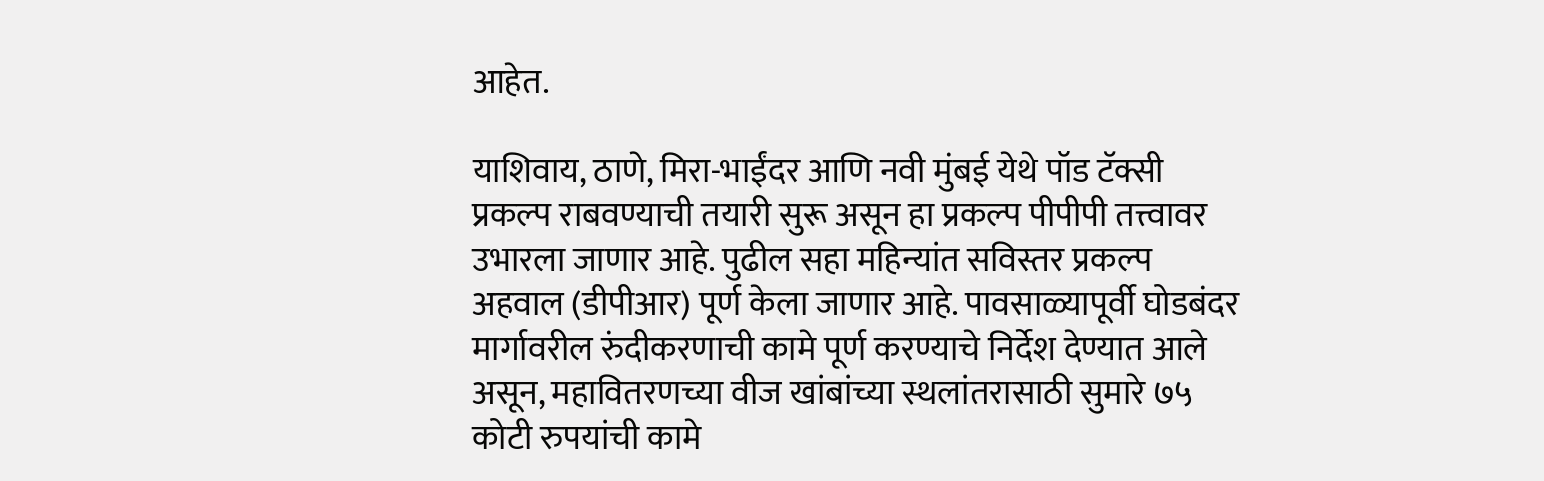आहेत.

याशिवाय, ठाणे, मिरा-भाईंदर आणि नवी मुंबई येथे पॉड टॅक्सी प्रकल्प राबवण्याची तयारी सुरू असून हा प्रकल्प पीपीपी तत्त्वावर उभारला जाणार आहे. पुढील सहा महिन्यांत सविस्तर प्रकल्प अहवाल (डीपीआर) पूर्ण केला जाणार आहे. पावसाळ्यापूर्वी घोडबंदर मार्गावरील रुंदीकरणाची कामे पूर्ण करण्याचे निर्देश देण्यात आले असून, महावितरणच्या वीज खांबांच्या स्थलांतरासाठी सुमारे ७५ कोटी रुपयांची कामे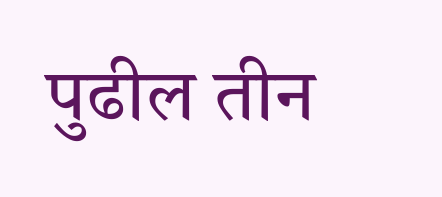पुढील तीन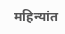महिन्यांत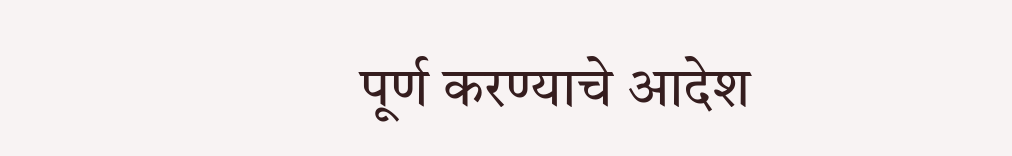पूर्ण करण्याचे आदेश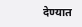देण्यात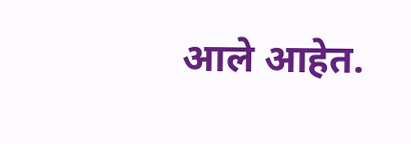आले आहेत.